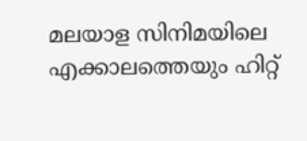മലയാള സിനിമയിലെ എക്കാലത്തെയും ഹിറ്റ്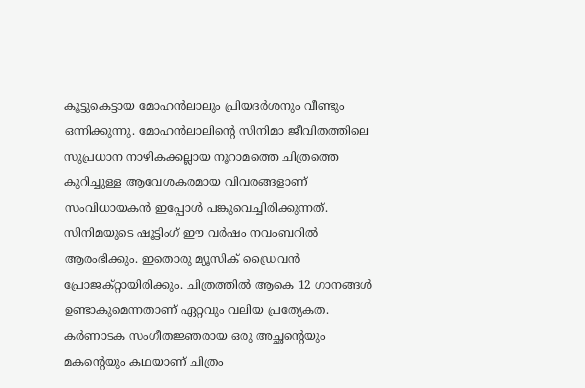കൂട്ടുകെട്ടായ മോഹൻലാലും പ്രിയദർശനും വീണ്ടും ഒന്നിക്കുന്നു. മോഹൻലാലിന്റെ സിനിമാ ജീവിതത്തിലെ സുപ്രധാന നാഴികക്കല്ലായ നൂറാമത്തെ ചിത്രത്തെ കുറിച്ചുള്ള ആവേശകരമായ വിവരങ്ങളാണ് സംവിധായകൻ ഇപ്പോൾ പങ്കുവെച്ചിരിക്കുന്നത്.
സിനിമയുടെ ഷൂട്ടിംഗ് ഈ വർഷം നവംബറിൽ ആരംഭിക്കും. ഇതൊരു മ്യൂസിക് ഡ്രൈവൻ പ്രോജക്റ്റായിരിക്കും. ചിത്രത്തിൽ ആകെ 12 ഗാനങ്ങൾ ഉണ്ടാകുമെന്നതാണ് ഏറ്റവും വലിയ പ്രത്യേകത. കർണാടക സംഗീതജ്ഞരായ ഒരു അച്ഛന്റെയും മകന്റെയും കഥയാണ് ചിത്രം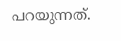പറയുന്നത്.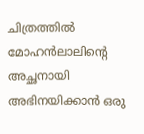ചിത്രത്തിൽ മോഹൻലാലിന്റെ അച്ഛനായി അഭിനയിക്കാൻ ഒരു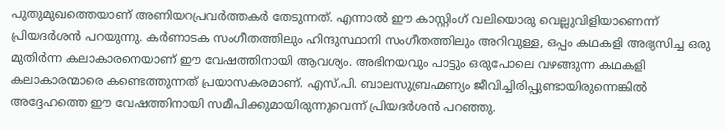പുതുമുഖത്തെയാണ് അണിയറപ്രവർത്തകർ തേടുന്നത്. എന്നാൽ ഈ കാസ്റ്റിംഗ് വലിയൊരു വെല്ലുവിളിയാണെന്ന് പ്രിയദർശൻ പറയുന്നു. കർണാടക സംഗീതത്തിലും ഹിന്ദുസ്ഥാനി സംഗീതത്തിലും അറിവുള്ള, ഒപ്പം കഥകളി അഭ്യസിച്ച ഒരു മുതിർന്ന കലാകാരനെയാണ് ഈ വേഷത്തിനായി ആവശ്യം. അഭിനയവും പാട്ടും ഒരുപോലെ വഴങ്ങുന്ന കഥകളി കലാകാരന്മാരെ കണ്ടെത്തുന്നത് പ്രയാസകരമാണ്. എസ്.പി. ബാലസുബ്രഹ്മണ്യം ജീവിച്ചിരിപ്പുണ്ടായിരുന്നെങ്കിൽ അദ്ദേഹത്തെ ഈ വേഷത്തിനായി സമീപിക്കുമായിരുന്നുവെന്ന് പ്രിയദർശൻ പറഞ്ഞു.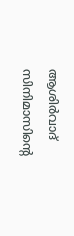ആശിർവാദ് സിനിമാസിന്റെ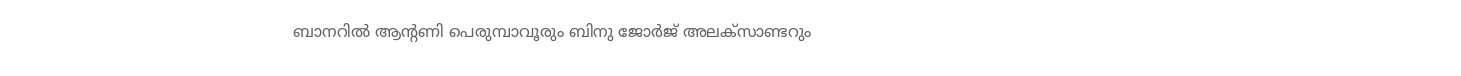ബാനറിൽ ആന്റണി പെരുമ്പാവൂരും ബിനു ജോർജ് അലക്സാണ്ടറും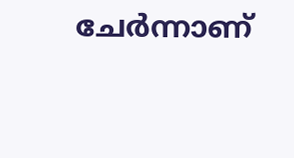ചേർന്നാണ്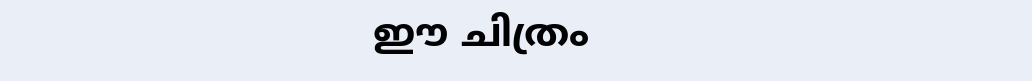ഈ ചിത്രം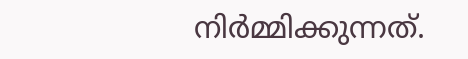നിർമ്മിക്കുന്നത്.